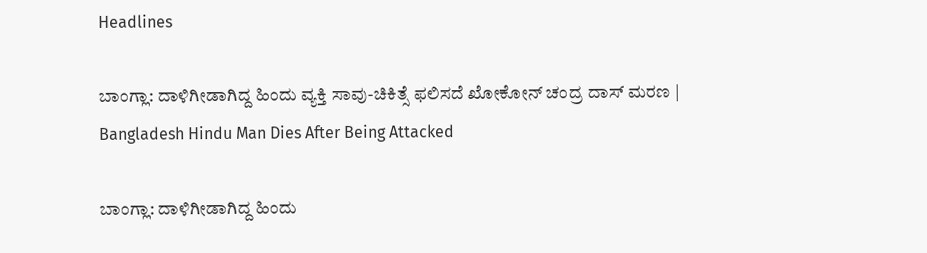Headlines

ಬಾಂಗ್ಲಾ: ದಾಳಿಗೀಡಾಗಿದ್ದ ಹಿಂದು ವ್ಯಕ್ತಿ ಸಾವು-ಚಿಕಿತ್ಸೆ ಫಲಿಸದೆ ಖೋಕೋನ್ ಚಂದ್ರ ದಾಸ್ ಮರಣ | Bangladesh Hindu Man Dies After Being Attacked

ಬಾಂಗ್ಲಾ: ದಾಳಿಗೀಡಾಗಿದ್ದ ಹಿಂದು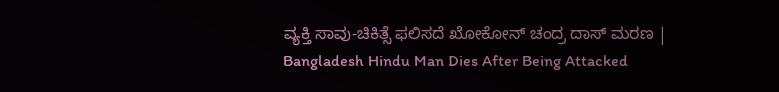ವ್ಯಕ್ತಿ ಸಾವು-ಚಿಕಿತ್ಸೆ ಫಲಿಸದೆ ಖೋಕೋನ್ ಚಂದ್ರ ದಾಸ್ ಮರಣ | Bangladesh Hindu Man Dies After Being Attacked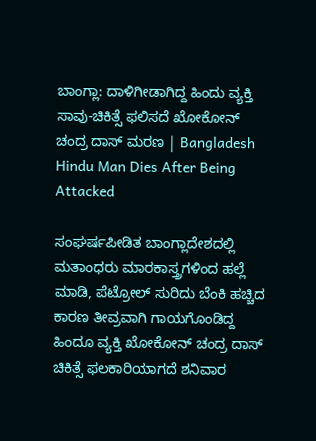ಬಾಂಗ್ಲಾ: ದಾಳಿಗೀಡಾಗಿದ್ದ ಹಿಂದು ವ್ಯಕ್ತಿ ಸಾವು-ಚಿಕಿತ್ಸೆ ಫಲಿಸದೆ ಖೋಕೋನ್ ಚಂದ್ರ ದಾಸ್ ಮರಣ | Bangladesh Hindu Man Dies After Being Attacked

ಸಂಘರ್ಷಪೀಡಿತ ಬಾಂಗ್ಲಾದೇಶದಲ್ಲಿ ಮತಾಂಧರು ಮಾರಕಾಸ್ತ್ರಗಳಿಂದ ಹಲ್ಲೆ ಮಾಡಿ, ಪೆಟ್ರೋಲ್ ಸುರಿದು ಬೆಂಕಿ ಹಚ್ಚಿದ ಕಾರಣ ತೀವ್ರವಾಗಿ ಗಾಯಗೊಂಡಿದ್ದ ಹಿಂದೂ ವ್ಯಕ್ತಿ ಖೋಕೋನ್ ಚಂದ್ರ ದಾಸ್ ಚಿಕಿತ್ಸೆ ಫಲಕಾರಿಯಾಗದೆ ಶನಿವಾರ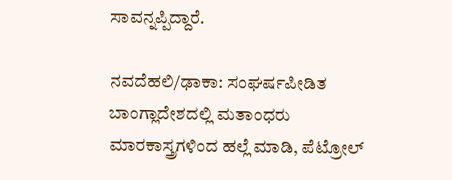ಸಾವನ್ನಪ್ಪಿದ್ದಾರೆ.

ನವದೆಹಲಿ/ಢಾಕಾ: ಸಂಘರ್ಷಪೀಡಿತ ಬಾಂಗ್ಲಾದೇಶದಲ್ಲಿ ಮತಾಂಧರು ಮಾರಕಾಸ್ತ್ರಗಳಿಂದ ಹಲ್ಲೆ ಮಾಡಿ, ಪೆಟ್ರೋಲ್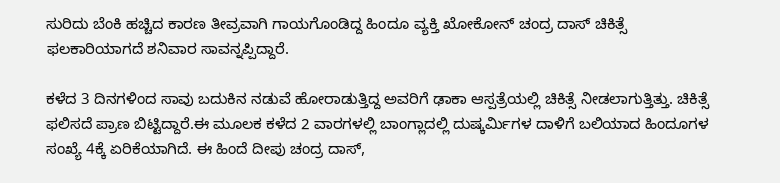ಸುರಿದು ಬೆಂಕಿ ಹಚ್ಚಿದ ಕಾರಣ ತೀವ್ರವಾಗಿ ಗಾಯಗೊಂಡಿದ್ದ ಹಿಂದೂ ವ್ಯಕ್ತಿ ಖೋಕೋನ್ ಚಂದ್ರ ದಾಸ್ ಚಿಕಿತ್ಸೆ ಫಲಕಾರಿಯಾಗದೆ ಶನಿವಾರ ಸಾವನ್ನಪ್ಪಿದ್ದಾರೆ.

ಕಳೆದ 3 ದಿನಗಳಿಂದ ಸಾವು ಬದುಕಿನ ನಡುವೆ ಹೋರಾಡುತ್ತಿದ್ದ ಅವರಿಗೆ ಢಾಕಾ ಆಸ್ಪತ್ರೆಯಲ್ಲಿ ಚಿಕಿತ್ಸೆ ನೀಡಲಾಗುತ್ತಿತ್ತು. ಚಿಕಿತ್ಸೆ ಫಲಿಸದೆ ಪ್ರಾಣ ಬಿಟ್ಟಿದ್ದಾರೆ.ಈ ಮೂಲಕ ಕಳೆದ 2 ವಾರಗಳಲ್ಲಿ ಬಾಂಗ್ಲಾದಲ್ಲಿ ದುಷ್ಕರ್ಮಿಗಳ ದಾಳಿಗೆ ಬಲಿಯಾದ ಹಿಂದೂಗಳ ಸಂಖ್ಯೆ 4ಕ್ಕೆ ಏರಿಕೆಯಾಗಿದೆ. ಈ ಹಿಂದೆ ದೀಪು ಚಂದ್ರ ದಾಸ್,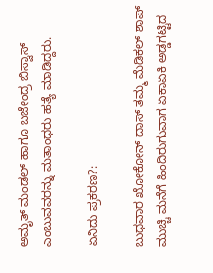ಅಮೃತ್ ಮಂಡಲ್ ಹಾಗೂ ಬಜೇಂದ್ರ ಬಿಸ್ವಾಸ್ ಎಂಬುವವರನ್ನು ಮತಾಂಧರು ಹತ್ಯೆ ಮಾಡಿದ್ದರು.

ಏನಿದು ಪ್ರಕರಣ?:

ಬುಧವಾರ ಖೋಕೋನ್ ದಾಸ್‌ ತಮ್ಮ ಮೆಡಿಕಲ್ ಶಾಪ್ ಮುಚ್ಚಿ ಮನೆಗೆ ಹಿಂದಿರುಗುವಾಗ ಏಕಾಏಕಿ ಅಡ್ಡಗಟ್ಟಿದ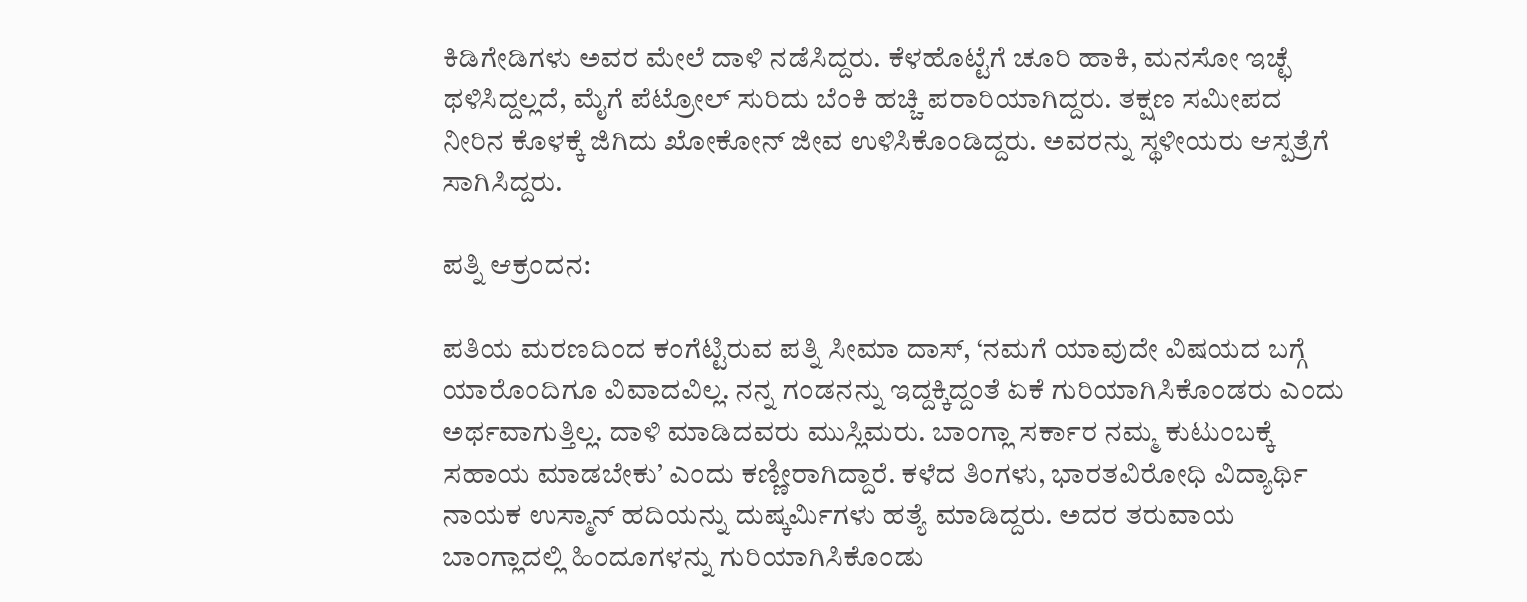ಕಿಡಿಗೇಡಿಗಳು ಅವರ ಮೇಲೆ ದಾಳಿ ನಡೆಸಿದ್ದರು. ಕೆಳಹೊಟ್ಟೆಗೆ ಚೂರಿ ಹಾಕಿ, ಮನಸೋ ಇಚ್ಛೆ ಥಳಿಸಿದ್ದಲ್ಲದೆ, ಮೈಗೆ ಪೆಟ್ರೋಲ್ ಸುರಿದು ಬೆಂಕಿ ಹಚ್ಚಿ ಪರಾರಿಯಾಗಿದ್ದರು. ತಕ್ಷಣ ಸಮೀಪದ ನೀರಿನ ಕೊಳಕ್ಕೆ ಜಿಗಿದು ಖೋಕೋನ್ ಜೀವ ಉಳಿಸಿಕೊಂಡಿದ್ದರು. ಅವರನ್ನು ಸ್ಥಳೀಯರು ಆಸ್ಪತ್ರೆಗೆ ಸಾಗಿಸಿದ್ದರು.

ಪತ್ನಿ ಆಕ್ರಂದನ:

ಪತಿಯ ಮರಣದಿಂದ ಕಂಗೆಟ್ಟಿರುವ ಪತ್ನಿ ಸೀಮಾ ದಾಸ್, ‘ನಮಗೆ ಯಾವುದೇ ವಿಷಯದ ಬಗ್ಗೆ ಯಾರೊಂದಿಗೂ ವಿವಾದವಿಲ್ಲ. ನನ್ನ ಗಂಡನನ್ನು ಇದ್ದಕ್ಕಿದ್ದಂತೆ ಏಕೆ ಗುರಿಯಾಗಿಸಿಕೊಂಡರು ಎಂದು ಅರ್ಥವಾಗುತ್ತಿಲ್ಲ. ದಾಳಿ ಮಾಡಿದವರು ಮುಸ್ಲಿಮರು. ಬಾಂಗ್ಲಾ ಸರ್ಕಾರ ನಮ್ಮ ಕುಟುಂಬಕ್ಕೆ ಸಹಾಯ ಮಾಡಬೇಕು’ ಎಂದು ಕಣ್ಣೀರಾಗಿದ್ದಾರೆ. ಕಳೆದ ತಿಂಗಳು, ಭಾರತವಿರೋಧಿ ವಿದ್ಯಾರ್ಥಿ ನಾಯಕ ಉಸ್ಮಾನ್ ಹದಿಯನ್ನು ದುಷ್ಕರ್ಮಿಗಳು ಹತ್ಯೆ ಮಾಡಿದ್ದರು. ಅದರ ತರುವಾಯ ಬಾಂಗ್ಲಾದಲ್ಲಿ ಹಿಂದೂಗಳನ್ನು ಗುರಿಯಾಗಿಸಿಕೊಂಡು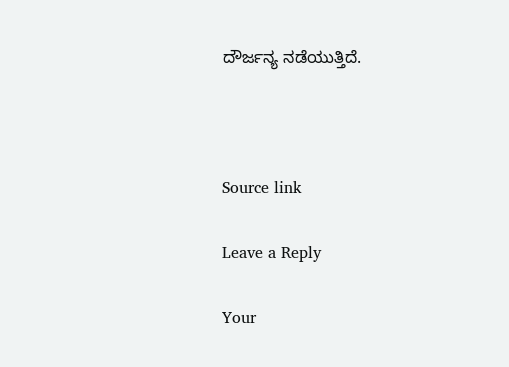ದೌರ್ಜನ್ಯ ನಡೆಯುತ್ತಿದೆ.



Source link

Leave a Reply

Your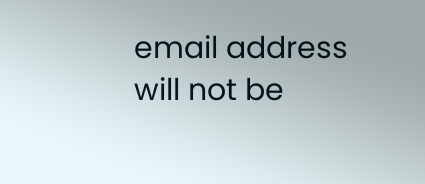email address will not be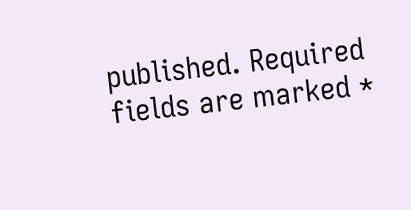published. Required fields are marked *